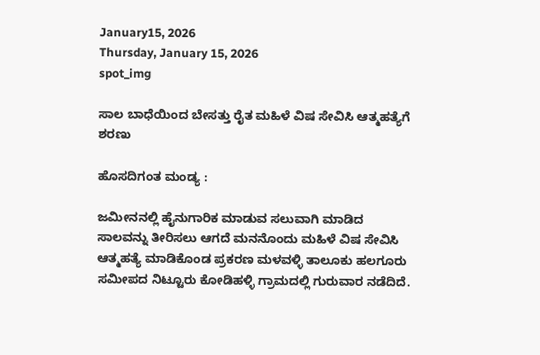January15, 2026
Thursday, January 15, 2026
spot_img

ಸಾಲ ಬಾಧೆಯಿಂದ ಬೇಸತ್ತು ರೈತ ಮಹಿಳೆ ವಿಷ ಸೇವಿಸಿ ಆತ್ಮಹತ್ಯೆಗೆ ಶರಣು

ಹೊಸದಿಗಂತ ಮಂಡ್ಯ :

ಜಮೀನನಲ್ಲಿ ಹೈನುಗಾರಿಕ ಮಾಡುವ ಸಲುವಾಗಿ ಮಾಡಿದ ಸಾಲವನ್ನು ತೀರಿಸಲು ಆಗದೆ ಮನನೊಂದು ಮಹಿಳೆ ವಿಷ ಸೇವಿಸಿ ಆತ್ಮಹತ್ಯೆ ಮಾಡಿಕೊಂಡ ಪ್ರಕರಣ ಮಳವಳ್ಳಿ ತಾಲೂಕು ಹಲಗೂರು ಸಮೀಪದ ನಿಟ್ಟೂರು ಕೋಡಿಹಳ್ಳಿ ಗ್ರಾಮದಲ್ಲಿ ಗುರುವಾರ ನಡೆದಿದೆ.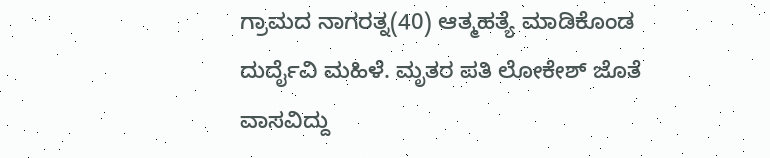ಗ್ರಾಮದ ನಾಗರತ್ನ(40) ಆತ್ಮಹತ್ಯೆ ಮಾಡಿಕೊಂಡ ದುರ್ದೈವಿ ಮಹಿಳೆ. ಮೃತರ ಪತಿ ಲೋಕೇಶ್ ಜೊತೆ ವಾಸವಿದ್ದು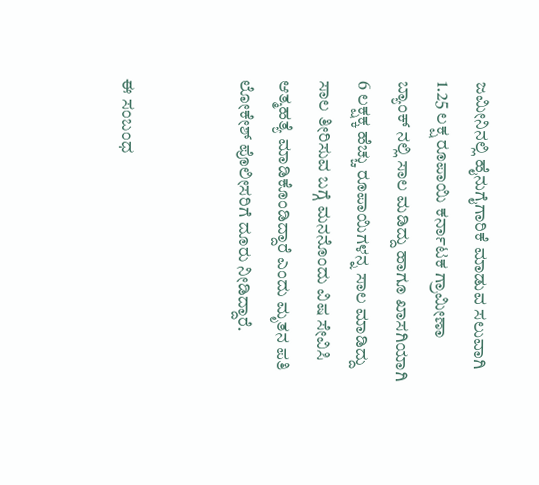ಜಮೀನಿನಲ್ಲಿ ಹೈನುಗೈಗಾರಿಕೆ ಮಾಡುವ ಸಲುವಾಗಿ 1.25 ಲಕ್ಷ ರೂಪಾಯಿ ಕರ್ನಾಟಕ ಗ್ರಾಮೀಣಾ ಬ್ಯಾಂಕ್ ನಲ್ಲಿ ಸಾಲ ಮಡಿದ್ದು ಹಾಗೂ ಖಾಸಗಿಯಾಗಿ 6 ಲಕ್ಷಕ್ಕ ಹೆಚ್ಚು ರೂಪಾಯಿಗಳನ್ನ ಸಾಲ ಮಾಡಿದ್ದು ಸಾಲ ತೀರಿಸುವ ಬಗ್ಗೆ ಮನನೊಂದು ವಿಷ ಸೇವಿಸಿ ಆತ್ಮಹತ್ಯೆ ಮಾಡಿಕೊಂಡಿದ್ದಾರೆ ಎಂದು ಮೃತನ ಪತಿ ಲೋಕೇಶ್ ಪೊಲೀಸರಿಗೆ ದೂರು ನೀಡಿದ್ದಾರೆ.


ಈ ಸಂಬಂಧ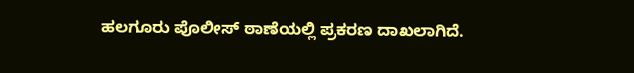ಹಲಗೂರು ಪೊಲೀಸ್ ಠಾಣೆಯಲ್ಲಿ ಪ್ರಕರಣ ದಾಖಲಾಗಿದೆ.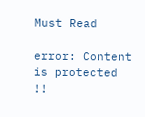Must Read

error: Content is protected !!